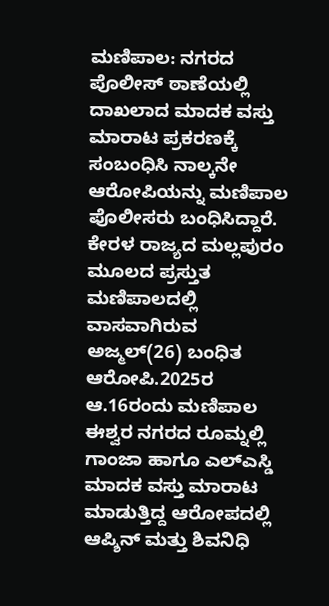ಮಣಿಪಾಲ: ನಗರದ ಪೊಲೀಸ್ ಠಾಣೆಯಲ್ಲಿ ದಾಖಲಾದ ಮಾದಕ ವಸ್ತು ಮಾರಾಟ ಪ್ರಕರಣಕ್ಕೆ ಸಂಬಂಧಿಸಿ ನಾಲ್ಕನೇ ಆರೋಪಿಯನ್ನು ಮಣಿಪಾಲ ಪೊಲೀಸರು ಬಂಧಿಸಿದ್ದಾರೆ. ಕೇರಳ ರಾಜ್ಯದ ಮಲ್ಲಪುರಂ ಮೂಲದ ಪ್ರಸ್ತುತ ಮಣಿಪಾಲದಲ್ಲಿ ವಾಸವಾಗಿರುವ ಅಜ್ಮಲ್(26) ಬಂಧಿತ ಆರೋಪಿ.2025ರ ಆ.16ರಂದು ಮಣಿಪಾಲ ಈಶ್ವರ ನಗರದ ರೂಮ್ನಲ್ಲಿ ಗಾಂಜಾ ಹಾಗೂ ಎಲ್ಎಸ್ಡಿ ಮಾದಕ ವಸ್ತು ಮಾರಾಟ ಮಾಡುತ್ತಿದ್ದ ಆರೋಪದಲ್ಲಿ ಆಪ್ಶಿನ್ ಮತ್ತು ಶಿವನಿಧಿ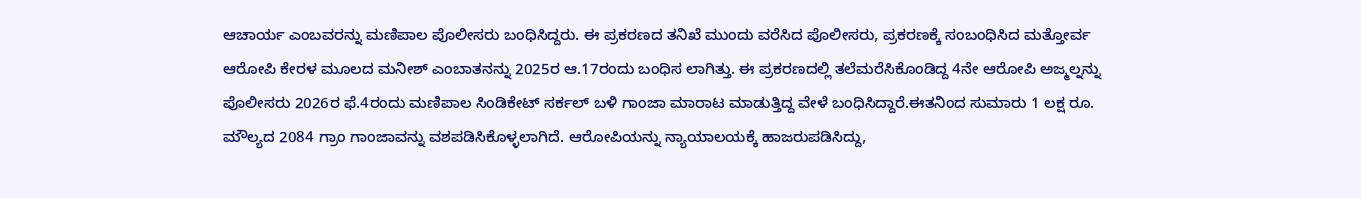ಆಚಾರ್ಯ ಎಂಬವರನ್ನು ಮಣಿಪಾಲ ಪೊಲೀಸರು ಬಂಧಿಸಿದ್ದರು. ಈ ಪ್ರಕರಣದ ತನಿಖೆ ಮುಂದು ವರೆಸಿದ ಪೊಲೀಸರು, ಪ್ರಕರಣಕ್ಕೆ ಸಂಬಂಧಿಸಿದ ಮತ್ತೋರ್ವ ಆರೋಪಿ ಕೇರಳ ಮೂಲದ ಮನೀಶ್ ಎಂಬಾತನನ್ನು 2025ರ ಆ.17ರಂದು ಬಂಧಿಸ ಲಾಗಿತ್ತು. ಈ ಪ್ರಕರಣದಲ್ಲಿ ತಲೆಮರೆಸಿಕೊಂಡಿದ್ದ 4ನೇ ಆರೋಪಿ ಅಜ್ಮಲ್ನನ್ನು ಪೊಲೀಸರು 2026ರ ಫೆ.4ರಂದು ಮಣಿಪಾಲ ಸಿಂಡಿಕೇಟ್ ಸರ್ಕಲ್ ಬಳಿ ಗಾಂಜಾ ಮಾರಾಟ ಮಾಡುತ್ತಿದ್ದ ವೇಳೆ ಬಂಧಿಸಿದ್ದಾರೆ.ಈತನಿಂದ ಸುಮಾರು 1 ಲಕ್ಷ ರೂ. ಮೌಲ್ಯದ 2084 ಗ್ರಾಂ ಗಾಂಜಾವನ್ನು ವಶಪಡಿಸಿಕೊಳ್ಳಲಾಗಿದೆ. ಆರೋಪಿಯನ್ನು ನ್ಯಾಯಾಲಯಕ್ಕೆ ಹಾಜರುಪಡಿಸಿದ್ದು,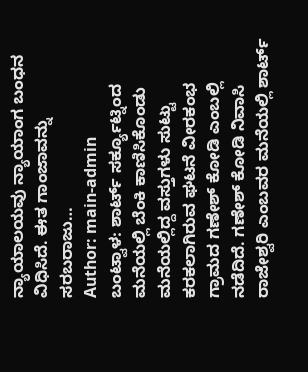ನ್ಯಾಯಾಲಯವು ನ್ಯಾಯಾಂಗ ಬಂಧನ ವಿಧಿಸಿದೆ. ಈತ ಗಾಂಜಾವನ್ನು ಸರಬರಾಜು…
Author: main-admin
ಬಂಟ್ವಾಳ: ಶಾರ್ಟ್ ಸರ್ಕ್ಯೂಟ್ನಿಂದ ಮನೆಯಲ್ಲಿ ಬೆಂಕಿ ಕಾಣಿಸಿಕೊಂಡು ಮನೆಯಲ್ಲಿದ್ದ ವಸ್ತುಗಳು ಸುಟ್ಟು ಕರಕಲಾಗಿರುವ ಘಟನೆ ವೀರಕಂಭ ಗ್ರಾಮದ ಗಣೇಶ್ ಕೋಡಿ ಎಂಬಲ್ಲಿ ನಡೆದಿದೆ. ಗಣೇಶ್ ಕೋಡಿ ನಿವಾಸಿ ರಾಜೇಶ್ವರಿ ಎಂಬವರ ಮನೆಯಲ್ಲಿ ಶಾರ್ಟ್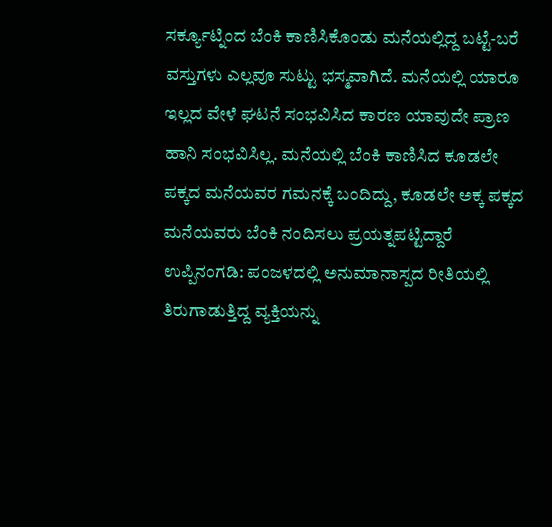ಸರ್ಕ್ಯೂಟ್ನಿಂದ ಬೆಂಕಿ ಕಾಣಿಸಿಕೊಂಡು ಮನೆಯಲ್ಲಿದ್ದ ಬಟ್ಟೆ-ಬರೆ ವಸ್ತುಗಳು ಎಲ್ಲವೂ ಸುಟ್ಟು ಭಸ್ಮವಾಗಿದೆ. ಮನೆಯಲ್ಲಿ ಯಾರೂ ಇಲ್ಲದ ವೇಳೆ ಘಟನೆ ಸಂಭವಿಸಿದ ಕಾರಣ ಯಾವುದೇ ಪ್ರಾಣ ಹಾನಿ ಸಂಭವಿಸಿಲ್ಲ. ಮನೆಯಲ್ಲಿ ಬೆಂಕಿ ಕಾಣಿಸಿದ ಕೂಡಲೇ ಪಕ್ಕದ ಮನೆಯವರ ಗಮನಕ್ಕೆ ಬಂದಿದ್ದು, ಕೂಡಲೇ ಅಕ್ಕ ಪಕ್ಕದ ಮನೆಯವರು ಬೆಂಕಿ ನಂದಿಸಲು ಪ್ರಯತ್ನಪಟ್ಟಿದ್ದಾರೆ
ಉಪ್ಪಿನಂಗಡಿ: ಪಂಜಳದಲ್ಲಿ ಅನುಮಾನಾಸ್ಪದ ರೀತಿಯಲ್ಲಿ ತಿರುಗಾಡುತ್ತಿದ್ದ ವ್ಯಕ್ತಿಯನ್ನು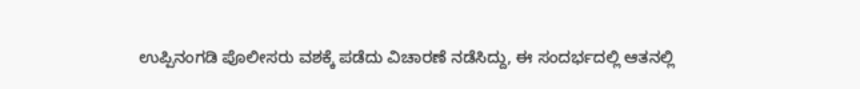ಉಪ್ಪಿನಂಗಡಿ ಪೊಲೀಸರು ವಶಕ್ಕೆ ಪಡೆದು ವಿಚಾರಣೆ ನಡೆಸಿದ್ದು, ಈ ಸಂದರ್ಭದಲ್ಲಿ ಆತನಲ್ಲಿ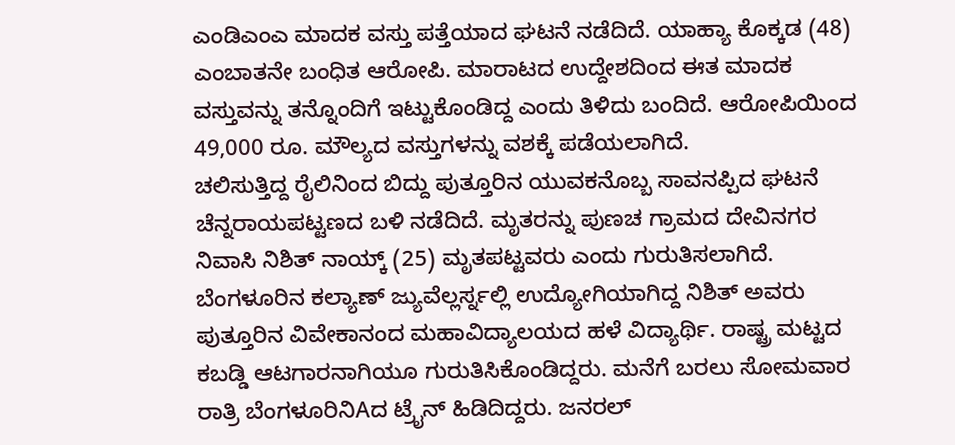ಎಂಡಿಎಂಎ ಮಾದಕ ವಸ್ತು ಪತ್ತೆಯಾದ ಘಟನೆ ನಡೆದಿದೆ. ಯಾಹ್ಯಾ ಕೊಕ್ಕಡ (48) ಎಂಬಾತನೇ ಬಂಧಿತ ಆರೋಪಿ. ಮಾರಾಟದ ಉದ್ದೇಶದಿಂದ ಈತ ಮಾದಕ ವಸ್ತುವನ್ನು ತನ್ನೊಂದಿಗೆ ಇಟ್ಟುಕೊಂಡಿದ್ದ ಎಂದು ತಿಳಿದು ಬಂದಿದೆ. ಆರೋಪಿಯಿಂದ 49,000 ರೂ. ಮೌಲ್ಯದ ವಸ್ತುಗಳನ್ನು ವಶಕ್ಕೆ ಪಡೆಯಲಾಗಿದೆ.
ಚಲಿಸುತ್ತಿದ್ದ ರೈಲಿನಿಂದ ಬಿದ್ದು ಪುತ್ತೂರಿನ ಯುವಕನೊಬ್ಬ ಸಾವನಪ್ಪಿದ ಘಟನೆ ಚೆನ್ನರಾಯಪಟ್ಟಣದ ಬಳಿ ನಡೆದಿದೆ. ಮೃತರನ್ನು ಪುಣಚ ಗ್ರಾಮದ ದೇವಿನಗರ ನಿವಾಸಿ ನಿಶಿತ್ ನಾಯ್ಕ್ (25) ಮೃತಪಟ್ಟವರು ಎಂದು ಗುರುತಿಸಲಾಗಿದೆ. ಬೆಂಗಳೂರಿನ ಕಲ್ಯಾಣ್ ಜ್ಯುವೆಲ್ಲರ್ಸ್ನಲ್ಲಿ ಉದ್ಯೋಗಿಯಾಗಿದ್ದ ನಿಶಿತ್ ಅವರು ಪುತ್ತೂರಿನ ವಿವೇಕಾನಂದ ಮಹಾವಿದ್ಯಾಲಯದ ಹಳೆ ವಿದ್ಯಾರ್ಥಿ. ರಾಷ್ಟ್ರ ಮಟ್ಟದ ಕಬಡ್ಡಿ ಆಟಗಾರನಾಗಿಯೂ ಗುರುತಿಸಿಕೊಂಡಿದ್ದರು. ಮನೆಗೆ ಬರಲು ಸೋಮವಾರ ರಾತ್ರಿ ಬೆಂಗಳೂರಿನಿAದ ಟ್ರೈನ್ ಹಿಡಿದಿದ್ದರು. ಜನರಲ್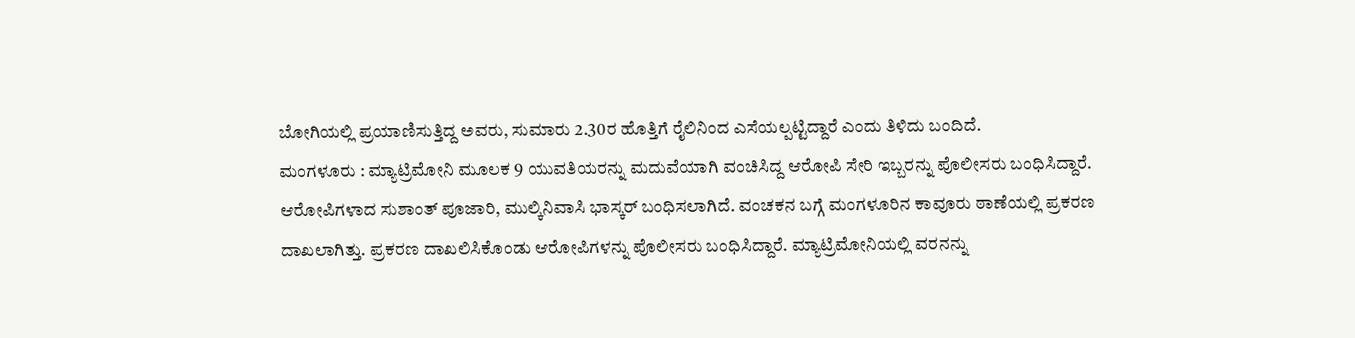ಬೋಗಿಯಲ್ಲಿ ಪ್ರಯಾಣಿಸುತ್ತಿದ್ದ ಅವರು, ಸುಮಾರು 2.30ರ ಹೊತ್ತಿಗೆ ರೈಲಿನಿಂದ ಎಸೆಯಲ್ಪಟ್ಟಿದ್ದಾರೆ ಎಂದು ತಿಳಿದು ಬಂದಿದೆ.
ಮಂಗಳೂರು : ಮ್ಯಾಟ್ರಿಮೋನಿ ಮೂಲಕ 9 ಯುವತಿಯರನ್ನು ಮದುವೆಯಾಗಿ ವಂಚಿಸಿದ್ದ ಆರೋಪಿ ಸೇರಿ ಇಬ್ಬರನ್ನು ಪೊಲೀಸರು ಬಂಧಿಸಿದ್ದಾರೆ. ಆರೋಪಿಗಳಾದ ಸುಶಾಂತ್ ಪೂಜಾರಿ, ಮುಲ್ಕಿನಿವಾಸಿ ಭಾಸ್ಕರ್ ಬಂಧಿಸಲಾಗಿದೆ. ವಂಚಕನ ಬಗ್ಗೆ ಮಂಗಳೂರಿನ ಕಾವೂರು ಠಾಣೆಯಲ್ಲಿ ಪ್ರಕರಣ ದಾಖಲಾಗಿತ್ತು. ಪ್ರಕರಣ ದಾಖಲಿಸಿಕೊಂಡು ಆರೋಪಿಗಳನ್ನು ಪೊಲೀಸರು ಬಂಧಿಸಿದ್ದಾರೆ. ಮ್ಯಾಟ್ರಿಮೋನಿಯಲ್ಲಿ ವರನನ್ನು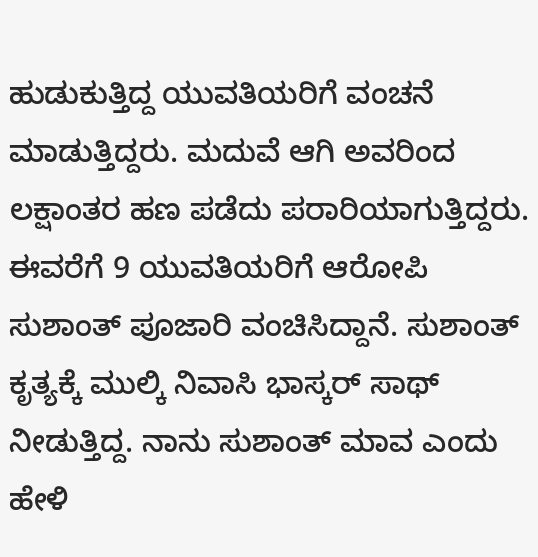ಹುಡುಕುತ್ತಿದ್ದ ಯುವತಿಯರಿಗೆ ವಂಚನೆ ಮಾಡುತ್ತಿದ್ದರು. ಮದುವೆ ಆಗಿ ಅವರಿಂದ ಲಕ್ಷಾಂತರ ಹಣ ಪಡೆದು ಪರಾರಿಯಾಗುತ್ತಿದ್ದರು. ಈವರೆಗೆ 9 ಯುವತಿಯರಿಗೆ ಆರೋಪಿ ಸುಶಾಂತ್ ಪೂಜಾರಿ ವಂಚಿಸಿದ್ದಾನೆ. ಸುಶಾಂತ್ ಕೃತ್ಯಕ್ಕೆ ಮುಲ್ಕಿ ನಿವಾಸಿ ಭಾಸ್ಕರ್ ಸಾಥ್ ನೀಡುತ್ತಿದ್ದ. ನಾನು ಸುಶಾಂತ್ ಮಾವ ಎಂದು ಹೇಳಿ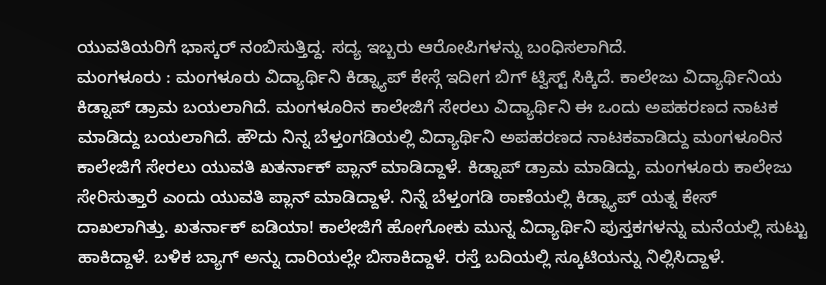ಯುವತಿಯರಿಗೆ ಭಾಸ್ಕರ್ ನಂಬಿಸುತ್ತಿದ್ದ. ಸದ್ಯ ಇಬ್ಬರು ಆರೋಪಿಗಳನ್ನು ಬಂಧಿಸಲಾಗಿದೆ.
ಮಂಗಳೂರು : ಮಂಗಳೂರು ವಿದ್ಯಾರ್ಥಿನಿ ಕಿಡ್ನ್ಯಾಪ್ ಕೇಸ್ಗೆ ಇದೀಗ ಬಿಗ್ ಟ್ವಿಸ್ಟ್ ಸಿಕ್ಕಿದೆ. ಕಾಲೇಜು ವಿದ್ಯಾರ್ಥಿನಿಯ ಕಿಡ್ನಾಪ್ ಡ್ರಾಮ ಬಯಲಾಗಿದೆ. ಮಂಗಳೂರಿನ ಕಾಲೇಜಿಗೆ ಸೇರಲು ವಿದ್ಯಾರ್ಥಿನಿ ಈ ಒಂದು ಅಪಹರಣದ ನಾಟಕ ಮಾಡಿದ್ದು ಬಯಲಾಗಿದೆ. ಹೌದು ನಿನ್ನ ಬೆಳ್ತಂಗಡಿಯಲ್ಲಿ ವಿದ್ಯಾರ್ಥಿನಿ ಅಪಹರಣದ ನಾಟಕವಾಡಿದ್ದು ಮಂಗಳೂರಿನ ಕಾಲೇಜಿಗೆ ಸೇರಲು ಯುವತಿ ಖತರ್ನಾಕ್ ಪ್ಲಾನ್ ಮಾಡಿದ್ದಾಳೆ. ಕಿಡ್ನಾಪ್ ಡ್ರಾಮ ಮಾಡಿದ್ದು, ಮಂಗಳೂರು ಕಾಲೇಜು ಸೇರಿಸುತ್ತಾರೆ ಎಂದು ಯುವತಿ ಪ್ಲಾನ್ ಮಾಡಿದ್ದಾಳೆ. ನಿನ್ನೆ ಬೆಳ್ತಂಗಡಿ ಠಾಣೆಯಲ್ಲಿ ಕಿಡ್ನ್ಯಾಪ್ ಯತ್ನ ಕೇಸ್ ದಾಖಲಾಗಿತ್ತು. ಖತರ್ನಾಕ್ ಐಡಿಯಾ! ಕಾಲೇಜಿಗೆ ಹೋಗೋಕು ಮುನ್ನ ವಿದ್ಯಾರ್ಥಿನಿ ಪುಸ್ತಕಗಳನ್ನು ಮನೆಯಲ್ಲಿ ಸುಟ್ಟು ಹಾಕಿದ್ದಾಳೆ. ಬಳಿಕ ಬ್ಯಾಗ್ ಅನ್ನು ದಾರಿಯಲ್ಲೇ ಬಿಸಾಕಿದ್ದಾಳೆ. ರಸ್ತೆ ಬದಿಯಲ್ಲಿ ಸ್ಕೂಟಿಯನ್ನು ನಿಲ್ಲಿಸಿದ್ದಾಳೆ.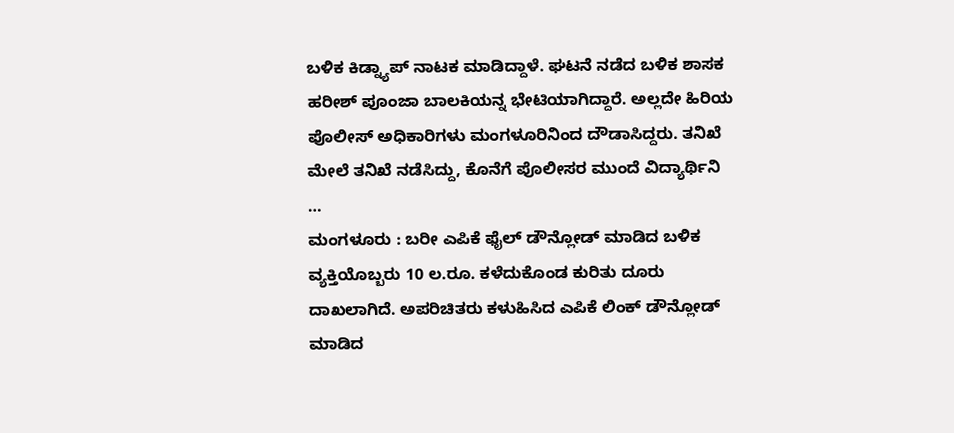ಬಳಿಕ ಕಿಡ್ನ್ಯಾಪ್ ನಾಟಕ ಮಾಡಿದ್ದಾಳೆ. ಘಟನೆ ನಡೆದ ಬಳಿಕ ಶಾಸಕ ಹರೀಶ್ ಪೂಂಜಾ ಬಾಲಕಿಯನ್ನ ಭೇಟಿಯಾಗಿದ್ದಾರೆ. ಅಲ್ಲದೇ ಹಿರಿಯ ಪೊಲೀಸ್ ಅಧಿಕಾರಿಗಳು ಮಂಗಳೂರಿನಿಂದ ದೌಡಾಸಿದ್ದರು. ತನಿಖೆ ಮೇಲೆ ತನಿಖೆ ನಡೆಸಿದ್ದು, ಕೊನೆಗೆ ಪೊಲೀಸರ ಮುಂದೆ ವಿದ್ಯಾರ್ಥಿನಿ …
ಮಂಗಳೂರು : ಬರೀ ಎಪಿಕೆ ಫೈಲ್ ಡೌನ್ಲೋಡ್ ಮಾಡಿದ ಬಳಿಕ ವ್ಯಕ್ತಿಯೊಬ್ಬರು 10 ಲ.ರೂ. ಕಳೆದುಕೊಂಡ ಕುರಿತು ದೂರು ದಾಖಲಾಗಿದೆ. ಅಪರಿಚಿತರು ಕಳುಹಿಸಿದ ಎಪಿಕೆ ಲಿಂಕ್ ಡೌನ್ಲೋಡ್ ಮಾಡಿದ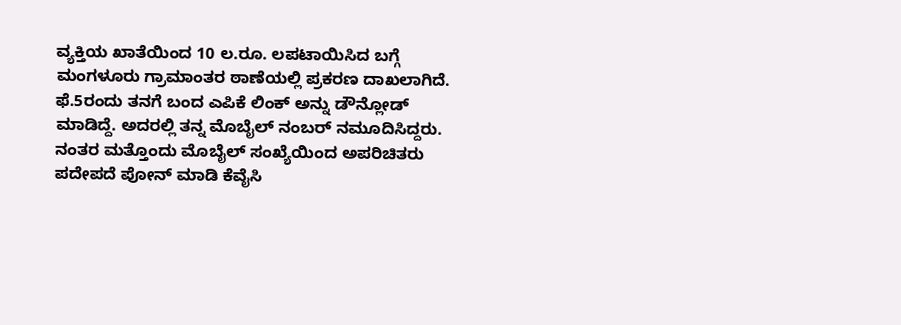ವ್ಯಕ್ತಿಯ ಖಾತೆಯಿಂದ 10 ಲ.ರೂ. ಲಪಟಾಯಿಸಿದ ಬಗ್ಗೆ ಮಂಗಳೂರು ಗ್ರಾಮಾಂತರ ಠಾಣೆಯಲ್ಲಿ ಪ್ರಕರಣ ದಾಖಲಾಗಿದೆ. ಫೆ.5ರಂದು ತನಗೆ ಬಂದ ಎಪಿಕೆ ಲಿಂಕ್ ಅನ್ನು ಡೌನ್ಲೋಡ್ ಮಾಡಿದ್ದೆ. ಅದರಲ್ಲಿ ತನ್ನ ಮೊಬೈಲ್ ನಂಬರ್ ನಮೂದಿಸಿದ್ದರು. ನಂತರ ಮತ್ತೊಂದು ಮೊಬೈಲ್ ಸಂಖ್ಯೆಯಿಂದ ಅಪರಿಚಿತರು ಪದೇಪದೆ ಪೋನ್ ಮಾಡಿ ಕೆವೈಸಿ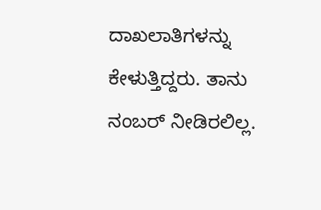ದಾಖಲಾತಿಗಳನ್ನು ಕೇಳುತ್ತಿದ್ದರು. ತಾನು ನಂಬರ್ ನೀಡಿರಲಿಲ್ಲ.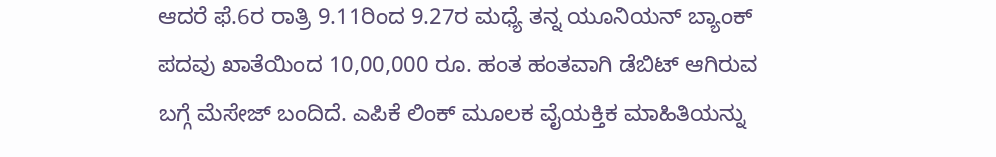ಆದರೆ ಫೆ.6ರ ರಾತ್ರಿ 9.11ರಿಂದ 9.27ರ ಮಧ್ಯೆ ತನ್ನ ಯೂನಿಯನ್ ಬ್ಯಾಂಕ್ ಪದವು ಖಾತೆಯಿಂದ 10,00,000 ರೂ. ಹಂತ ಹಂತವಾಗಿ ಡೆಬಿಟ್ ಆಗಿರುವ ಬಗ್ಗೆ ಮೆಸೇಜ್ ಬಂದಿದೆ. ಎಪಿಕೆ ಲಿಂಕ್ ಮೂಲಕ ವೈಯಕ್ತಿಕ ಮಾಹಿತಿಯನ್ನು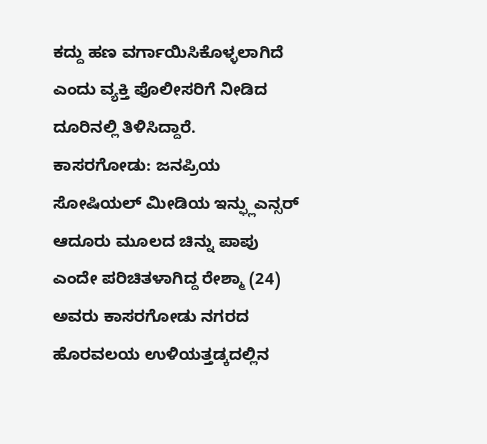ಕದ್ದು ಹಣ ವರ್ಗಾಯಿಸಿಕೊಳ್ಳಲಾಗಿದೆ ಎಂದು ವ್ಯಕ್ತಿ ಪೊಲೀಸರಿಗೆ ನೀಡಿದ ದೂರಿನಲ್ಲಿ ತಿಳಿಸಿದ್ದಾರೆ.
ಕಾಸರಗೋಡು: ಜನಪ್ರಿಯ ಸೋಷಿಯಲ್ ಮೀಡಿಯ ಇನ್ಫ್ಲುಎನ್ಸರ್ ಆದೂರು ಮೂಲದ ಚಿನ್ನು ಪಾಪು ಎಂದೇ ಪರಿಚಿತಳಾಗಿದ್ದ ರೇಶ್ಮಾ (24) ಅವರು ಕಾಸರಗೋಡು ನಗರದ ಹೊರವಲಯ ಉಳಿಯತ್ತಡ್ಕದಲ್ಲಿನ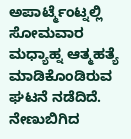ಅಪಾರ್ಟ್ಮೆಂಟ್ನಲ್ಲಿ ಸೋಮವಾರ ಮಧ್ಯಾಹ್ನ ಆತ್ಮಹತ್ಯೆ ಮಾಡಿಕೊಂಡಿರುವ ಘಟನೆ ನಡೆದಿದೆ. ನೇಣುಬಿಗಿದ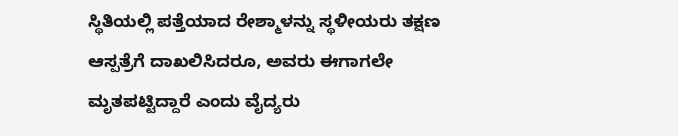ಸ್ಥಿತಿಯಲ್ಲಿ ಪತ್ತೆಯಾದ ರೇಶ್ಮಾಳನ್ನು ಸ್ಥಳೀಯರು ತಕ್ಷಣ ಆಸ್ಪತ್ರೆಗೆ ದಾಖಲಿಸಿದರೂ, ಅವರು ಈಗಾಗಲೇ ಮೃತಪಟ್ಟಿದ್ದಾರೆ ಎಂದು ವೈದ್ಯರು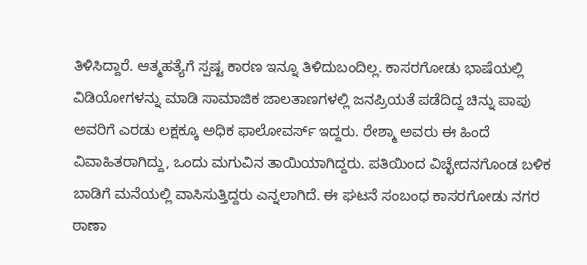ತಿಳಿಸಿದ್ದಾರೆ. ಆತ್ಮಹತ್ಯೆಗೆ ಸ್ಪಷ್ಟ ಕಾರಣ ಇನ್ನೂ ತಿಳಿದುಬಂದಿಲ್ಲ. ಕಾಸರಗೋಡು ಭಾಷೆಯಲ್ಲಿ ವಿಡಿಯೋಗಳನ್ನು ಮಾಡಿ ಸಾಮಾಜಿಕ ಜಾಲತಾಣಗಳಲ್ಲಿ ಜನಪ್ರಿಯತೆ ಪಡೆದಿದ್ದ ಚಿನ್ನು ಪಾಪು ಅವರಿಗೆ ಎರಡು ಲಕ್ಷಕ್ಕೂ ಅಧಿಕ ಫಾಲೋವರ್ಸ್ ಇದ್ದರು. ರೇಶ್ಮಾ ಅವರು ಈ ಹಿಂದೆ ವಿವಾಹಿತರಾಗಿದ್ದು, ಒಂದು ಮಗುವಿನ ತಾಯಿಯಾಗಿದ್ದರು. ಪತಿಯಿಂದ ವಿಚ್ಛೇದನಗೊಂಡ ಬಳಿಕ ಬಾಡಿಗೆ ಮನೆಯಲ್ಲಿ ವಾಸಿಸುತ್ತಿದ್ದರು ಎನ್ನಲಾಗಿದೆ. ಈ ಘಟನೆ ಸಂಬಂಧ ಕಾಸರಗೋಡು ನಗರ ಠಾಣಾ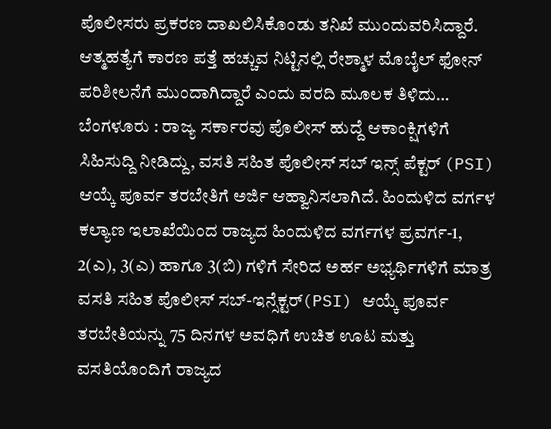ಪೊಲೀಸರು ಪ್ರಕರಣ ದಾಖಲಿಸಿಕೊಂಡು ತನಿಖೆ ಮುಂದುವರಿಸಿದ್ದಾರೆ. ಆತ್ಮಹತ್ಯೆಗೆ ಕಾರಣ ಪತ್ತೆ ಹಚ್ಚುವ ನಿಟ್ಟಿನಲ್ಲಿ ರೇಶ್ಮಾಳ ಮೊಬೈಲ್ ಫೋನ್ ಪರಿಶೀಲನೆಗೆ ಮುಂದಾಗಿದ್ದಾರೆ ಎಂದು ವರದಿ ಮೂಲಕ ತಿಳಿದು…
ಬೆಂಗಳೂರು : ರಾಜ್ಯ ಸರ್ಕಾರವು ಪೊಲೀಸ್ ಹುದ್ದೆ ಆಕಾಂಕ್ಷಿಗಳಿಗೆ ಸಿಹಿಸುದ್ದಿ ನೀಡಿದ್ದು, ವಸತಿ ಸಹಿತ ಪೊಲೀಸ್ ಸಬ್ ಇನ್ಸ್ ಪೆಕ್ಟರ್ (PSI) ಆಯ್ಕೆ ಪೂರ್ವ ತರಬೇತಿಗೆ ಅರ್ಜಿ ಆಹ್ವಾನಿಸಲಾಗಿದೆ. ಹಿಂದುಳಿದ ವರ್ಗಳ ಕಲ್ಯಾಣ ಇಲಾಖೆಯಿಂದ ರಾಜ್ಯದ ಹಿಂದುಳಿದ ವರ್ಗಗಳ ಪ್ರವರ್ಗ-1, 2(ಎ), 3(ಎ) ಹಾಗೂ 3(ಬಿ) ಗಳಿಗೆ ಸೇರಿದ ಅರ್ಹ ಅಭ್ಯರ್ಥಿಗಳಿಗೆ ಮಾತ್ರ ವಸತಿ ಸಹಿತ ಪೊಲೀಸ್ ಸಬ್-ಇನ್ಸೆಕ್ಟರ್(PSI) ಆಯ್ಕೆ ಪೂರ್ವ ತರಬೇತಿಯನ್ನು 75 ದಿನಗಳ ಅವಧಿಗೆ ಉಚಿತ ಊಟ ಮತ್ತು ವಸತಿಯೊಂದಿಗೆ ರಾಜ್ಯದ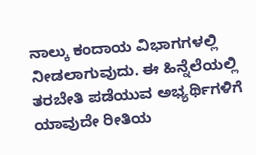ನಾಲ್ಕು ಕಂದಾಯ ವಿಭಾಗಗಳಲ್ಲಿ ನೀಡಲಾಗುವುದು. ಈ ಹಿನ್ನೆಲೆಯಲ್ಲಿ ತರಬೇತಿ ಪಡೆಯುವ ಅಭ್ಯರ್ಥಿಗಳಿಗೆ ಯಾವುದೇ ರೀತಿಯ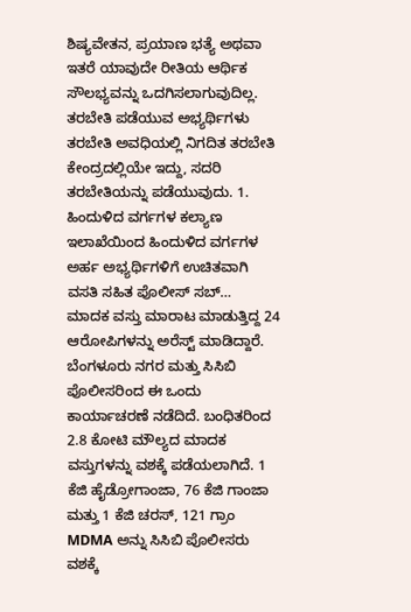ಶಿಷ್ಯವೇತನ, ಪ್ರಯಾಣ ಭತ್ಯೆ ಅಥವಾ ಇತರೆ ಯಾವುದೇ ರೀತಿಯ ಆರ್ಥಿಕ ಸೌಲಭ್ಯವನ್ನು ಒದಗಿಸಲಾಗುವುದಿಲ್ಲ. ತರಬೇತಿ ಪಡೆಯುವ ಅಭ್ಯರ್ಥಿಗಳು ತರಬೇತಿ ಅವಧಿಯಲ್ಲಿ ನಿಗದಿತ ತರಬೇತಿ ಕೇಂದ್ರದಲ್ಲಿಯೇ ಇದ್ದು, ಸದರಿ ತರಬೇತಿಯನ್ನು ಪಡೆಯುವುದು. 1. ಹಿಂದುಳಿದ ವರ್ಗಗಳ ಕಲ್ಯಾಣ ಇಲಾಖೆಯಿಂದ ಹಿಂದುಳಿದ ವರ್ಗಗಳ ಅರ್ಹ ಅಭ್ಯರ್ಥಿಗಳಿಗೆ ಉಚಿತವಾಗಿ ವಸತಿ ಸಹಿತ ಪೊಲೀಸ್ ಸಬ್…
ಮಾದಕ ವಸ್ತು ಮಾರಾಟ ಮಾಡುತ್ತಿದ್ದ 24 ಆರೋಪಿಗಳನ್ನು ಅರೆಸ್ಟ್ ಮಾಡಿದ್ದಾರೆ. ಬೆಂಗಳೂರು ನಗರ ಮತ್ತು ಸಿಸಿಬಿ ಪೊಲೀಸರಿಂದ ಈ ಒಂದು ಕಾರ್ಯಾಚರಣೆ ನಡೆದಿದೆ. ಬಂಧಿತರಿಂದ 2.8 ಕೋಟಿ ಮೌಲ್ಯದ ಮಾದಕ ವಸ್ತುಗಳನ್ನು ವಶಕ್ಕೆ ಪಡೆಯಲಾಗಿದೆ. 1 ಕೆಜಿ ಹೈಡ್ರೋಗಾಂಜಾ, 76 ಕೆಜಿ ಗಾಂಜಾ ಮತ್ತು 1 ಕೆಜಿ ಚರಸ್, 121 ಗ್ರಾಂ MDMA ಅನ್ನು ಸಿಸಿಬಿ ಪೊಲೀಸರು ವಶಕ್ಕೆ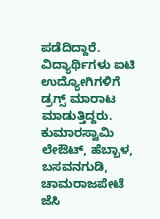ಪಡೆದಿದ್ದಾರೆ. ವಿದ್ಯಾರ್ಥಿಗಳು ಐಟಿ ಉದ್ಯೋಗಿಗಳಿಗೆ ಡ್ರಗ್ಸ್ ಮಾರಾಟ ಮಾಡುತ್ತಿದ್ದರು. ಕುಮಾರಸ್ವಾಮಿ ಲೇಔಟ್, ಹೆಬ್ಬಾಳ, ಬಸವನಗುಡಿ, ಚಾಮರಾಜಪೇಟೆ ಜೆಸಿ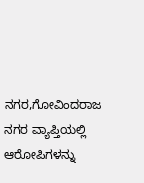ನಗರ,ಗೋವಿಂದರಾಜ ನಗರ ವ್ಯಾಪ್ತಿಯಲ್ಲಿ ಆರೋಪಿಗಳನ್ನು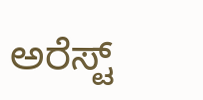ಅರೆಸ್ಟ್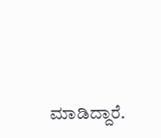ಮಾಡಿದ್ದಾರೆ.